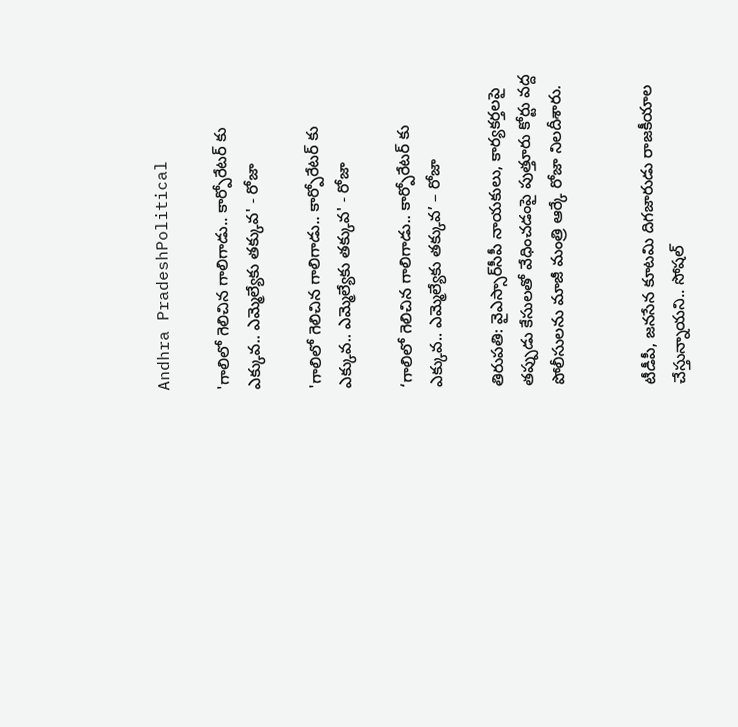Andhra PradeshPolitical

'గాలిలో గెలిచిన గాలిగాడు.. కార్పోరేటర్ కు ఎక్కువ.. ఎమ్మెల్యేకు తక్కువ' - రోజా

'గాలిలో గెలిచిన గాలిగాడు.. కార్పోరేటర్ కు ఎక్కువ.. ఎమ్మెల్యేకు తక్కువ' - రోజా

‘గాలిలో గెలిచిన గాలిగాడు.. కార్పోరేటర్ కు ఎక్కువ.. ఎమ్మెల్యేకు తక్కువ’ – రోజా

తిరుపతి: వైఎస్సార్‌సీపీ నాయకులు, కార్యకర్తలపై తప్పుడు కేసులతో వేధించడంపై పుత్తూరు కోర్టు వద్ద పోలీసులను మాజీ మంత్రి ఆర్కే రోజా నిలదీశారు.


టీడీపీ, జనసేన కూటమి దిగజారుడు రాజకీయాల చేస్తున్నాయని.. సోషల్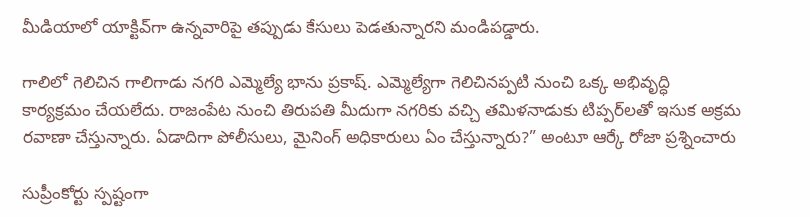మీడియాలో యాక్టివ్‌గా ఉన్నవారిపై తప్పుడు కేసులు పెడతున్నారని మండిపడ్డారు.

గాలిలో గెలిచిన గాలిగాడు నగరి ఎమ్మెల్యే భాను ప్రకాష్. ఎమ్మెల్యేగా గెలిచినప్పటి నుంచి ఒక్క అభివృద్ధి కార్యక్రమం చేయలేదు. రాజంపేట నుంచి తిరుపతి మీదుగా నగరికు వచ్చి తమిళనాడుకు టిప్పర్‌లతో ఇసుక అక్రమ రవాణా చేస్తున్నారు. ఏడాదిగా పోలీసులు, మైనింగ్ అధికారులు ఏం చేస్తున్నారు?” అంటూ ఆర్కే రోజా ప్రశ్నించారు

సుప్రీంకోర్టు స్పష్టంగా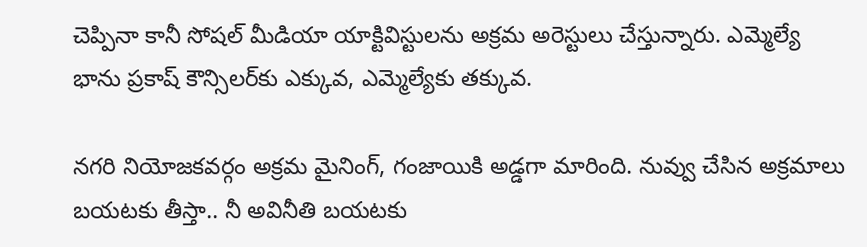చెప్పినా కానీ సోషల్‌ మీడియా యాక్టివిస్టులను అక్రమ అరెస్టులు చేస్తున్నారు. ఎమ్మెల్యే భాను ప్రకాష్ కౌన్సిలర్‌కు ఎక్కువ, ఎమ్మెల్యేకు తక్కువ.

నగరి నియోజకవర్గం అక్రమ మైనింగ్, గంజాయికి అడ్డగా మారింది. నువ్వు చేసిన అక్రమాలు బయటకు తీస్తా.. నీ అవినీతి బయటకు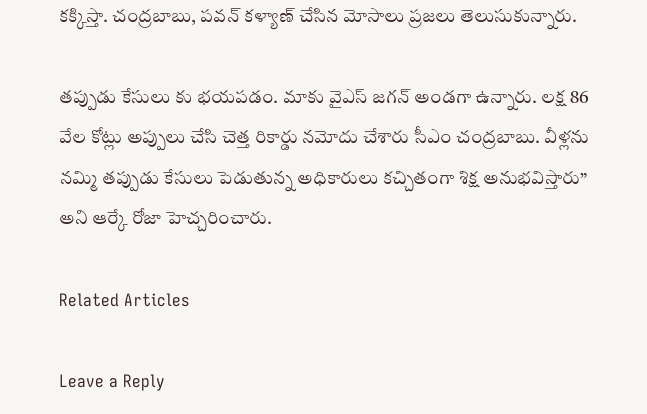కక్కిస్తా. చంద్రబాబు, పవన్ కళ్యాణ్ చేసిన మోసాలు ప్రజలు తెలుసుకున్నారు.

తప్పుడు కేసులు కు భయపడం. మాకు వైఎస్‌ జగన్‌ అండగా ఉన్నారు. లక్ష 86 వేల కోట్లు అప్పులు చేసి చెత్త రికార్డు నమోదు చేశారు సీఎం చంద్రబాబు. వీళ్లను నమ్మి తప్పుడు కేసులు పెడుతున్న అధికారులు కచ్చితంగా శిక్ష అనుభవిస్తారు” అని ఆర్కే రోజా హెచ్చరించారు.

Related Articles

Leave a Reply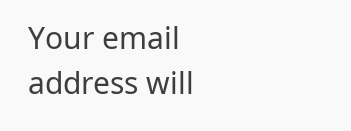Your email address will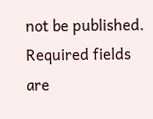not be published. Required fields are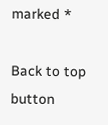marked *

Back to top button